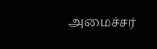அமைச்சர்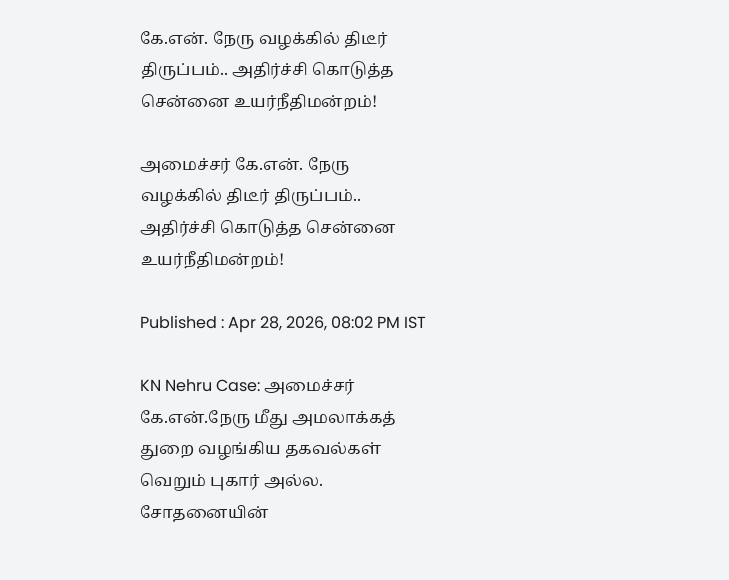கே.என். நேரு வழக்கில் திடீர் திருப்பம்.. அதிர்ச்சி கொடுத்த சென்னை உயர்நீதிமன்றம்!

அமைச்சர் கே.என். நேரு வழக்கில் திடீர் திருப்பம்.. அதிர்ச்சி கொடுத்த சென்னை உயர்நீதிமன்றம்!

Published : Apr 28, 2026, 08:02 PM IST

KN Nehru Case: அமைச்சர் கே.என்.நேரு மீது அமலாக்கத் துறை வழங்கிய தகவல்கள் வெறும் புகார் அல்ல. சோதனையின்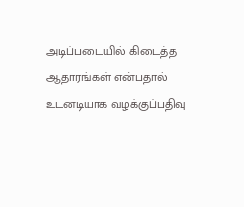அடிப்படையில் கிடைத்த ஆதாரங்கள் என்பதால் உடனடியாக வழக்குப்பதிவு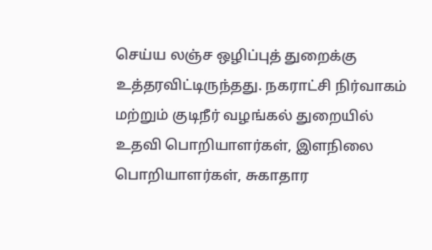செய்ய லஞ்ச ஒழிப்புத் துறைக்கு உத்தரவிட்டிருந்தது. நகராட்சி நிர்வாகம் மற்றும் குடிநீர் வழங்கல் துறையில் உதவி பொறியாளர்கள், இளநிலை பொறியாளர்கள், சுகாதார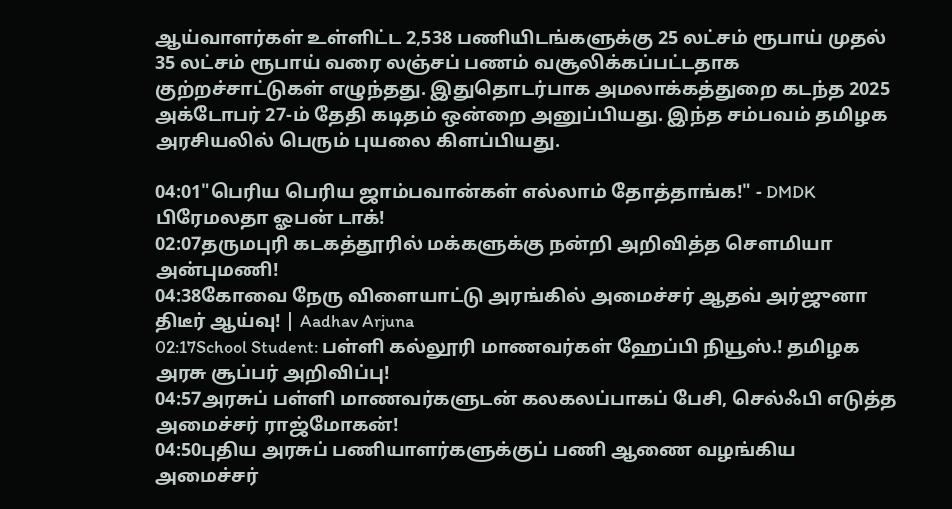ஆய்வாளர்கள் உள்ளிட்ட 2,538 பணியிடங்களுக்கு 25 லட்சம் ரூபாய் முதல் 35 லட்சம் ரூபாய் வரை லஞ்சப் பணம் வசூலிக்கப்பட்டதாக குற்றச்சாட்டுகள் எழுந்தது. இதுதொடர்பாக அமலாக்கத்துறை கடந்த 2025 அக்டோபர் 27-ம் தேதி கடிதம் ஒன்றை அனுப்பியது. இந்த சம்பவம் தமிழக அரசியலில் பெரும் புயலை கிளப்பியது.

04:01"பெரிய பெரிய ஜாம்பவான்கள் எல்லாம் தோத்தாங்க!" - DMDK பிரேமலதா ஓபன் டாக்!
02:07தருமபுரி கடகத்தூரில் மக்களுக்கு நன்றி அறிவித்த சௌமியா அன்புமணி!
04:38கோவை நேரு விளையாட்டு அரங்கில் அமைச்சர் ஆதவ் அர்ஜுனா திடீர் ஆய்வு! | Aadhav Arjuna
02:17School Student: பள்ளி கல்லூரி மாணவர்கள் ஹேப்பி நியூஸ்.! தமிழக அரசு சூப்பர் அறிவிப்பு!
04:57அரசுப் பள்ளி மாணவர்களுடன் கலகலப்பாகப் பேசி, செல்ஃபி எடுத்த அமைச்சர் ராஜ்மோகன்!
04:50புதிய அரசுப் பணியாளர்களுக்குப் பணி ஆணை வழங்கிய அமைச்சர்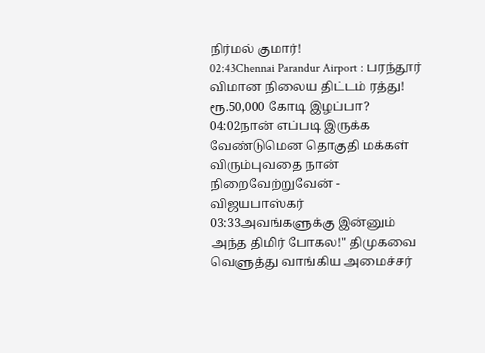நிர்மல் குமார்!
02:43Chennai Parandur Airport : பரந்தூர் விமான நிலைய திட்டம் ரத்து! ரூ.50,000 கோடி இழப்பா?
04:02நான் எப்படி இருக்க வேண்டுமென தொகுதி மக்கள் விரும்புவதை நான் நிறைவேற்றுவேன் - விஜயபாஸ்கர்
03:33அவங்களுக்கு இன்னும் அந்த திமிர் போகல!" திமுகவை வெளுத்து வாங்கிய அமைச்சர்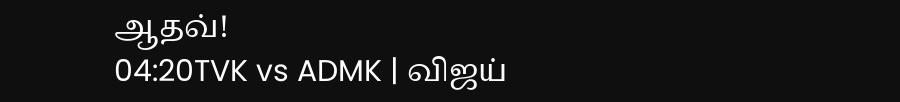ஆதவ்!
04:20TVK vs ADMK | விஜய்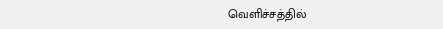வெளிச்சத்தில்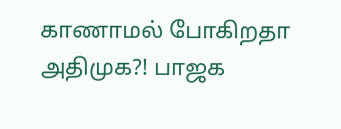காணாமல் போகிறதா அதிமுக?! பாஜக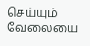செய்யும் வேலையை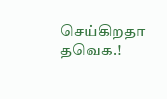செய்கிறதா தவெக.!